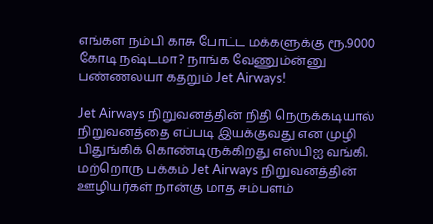எங்கள நம்பி காசு போட்ட மக்களுக்கு ரூ.9000 கோடி நஷ்டமா? நாங்க வேணும்ன்னு பண்ணலயா கதறும் Jet Airways!

Jet Airways நிறுவனத்தின் நிதி நெருக்கடியால் நிறுவனத்தை எப்படி இயக்குவது என முழி பிதுங்கிக் கொண்டிருக்கிறது எஸ்பிஐ வங்கி. மற்றொரு பக்கம் Jet Airways நிறுவனத்தின் ஊழியர்கள் நான்கு மாத சம்பளம்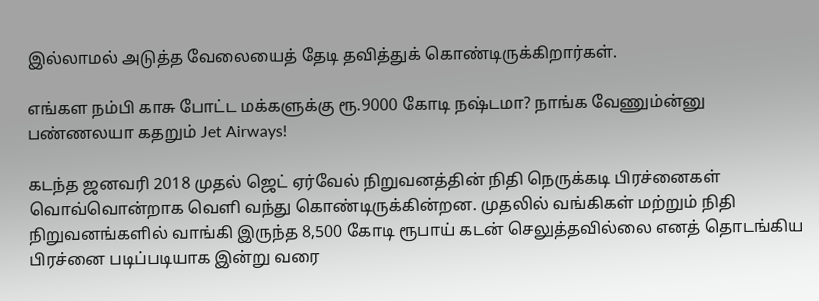இல்லாமல் அடுத்த வேலையைத் தேடி தவித்துக் கொண்டிருக்கிறார்கள்.

எங்கள நம்பி காசு போட்ட மக்களுக்கு ரூ.9000 கோடி நஷ்டமா? நாங்க வேணும்ன்னு பண்ணலயா கதறும் Jet Airways!

கடந்த ஜனவரி 2018 முதல் ஜெட் ஏர்வேல் நிறுவனத்தின் நிதி நெருக்கடி பிரச்னைகள் வொவ்வொன்றாக வெளி வந்து கொண்டிருக்கின்றன. முதலில் வங்கிகள் மற்றும் நிதி நிறுவனங்களில் வாங்கி இருந்த 8,500 கோடி ரூபாய் கடன் செலுத்தவில்லை எனத் தொடங்கிய பிரச்னை படிப்படியாக இன்று வரை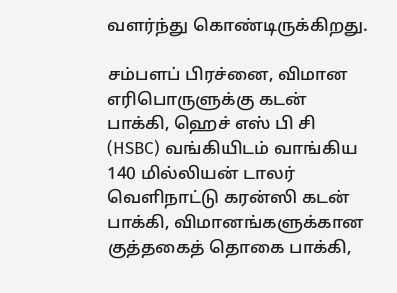வளர்ந்து கொண்டிருக்கிறது.

சம்பளப் பிரச்னை, விமான எரிபொருளுக்கு கடன் பாக்கி, ஹெச் எஸ் பி சி (HSBC) வங்கியிடம் வாங்கிய 140 மில்லியன் டாலர் வெளிநாட்டு கரன்ஸி கடன் பாக்கி, விமானங்களுக்கான குத்தகைத் தொகை பாக்கி,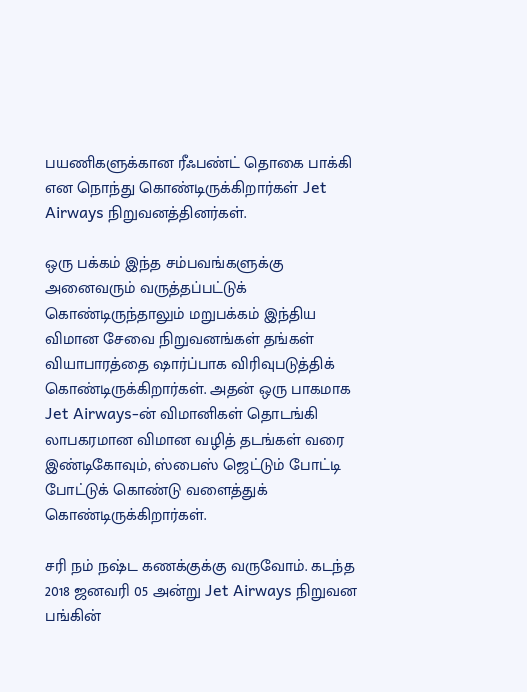பயணிகளுக்கான ரீஃபண்ட் தொகை பாக்கி என நொந்து கொண்டிருக்கிறார்கள் Jet Airways நிறுவனத்தினர்கள்.

ஒரு பக்கம் இந்த சம்பவங்களுக்கு அனைவரும் வருத்தப்பட்டுக் கொண்டிருந்தாலும் மறுபக்கம் இந்திய விமான சேவை நிறுவனங்கள் தங்கள் வியாபாரத்தை ஷார்ப்பாக விரிவுபடுத்திக் கொண்டிருக்கிறார்கள். அதன் ஒரு பாகமாக Jet Airways-ன் விமானிகள் தொடங்கி லாபகரமான விமான வழித் தடங்கள் வரை இண்டிகோவும், ஸ்பைஸ் ஜெட்டும் போட்டி போட்டுக் கொண்டு வளைத்துக் கொண்டிருக்கிறார்கள்.

சரி நம் நஷ்ட கணக்குக்கு வருவோம். கடந்த 2018 ஜனவரி 05 அன்று Jet Airways நிறுவன பங்கின்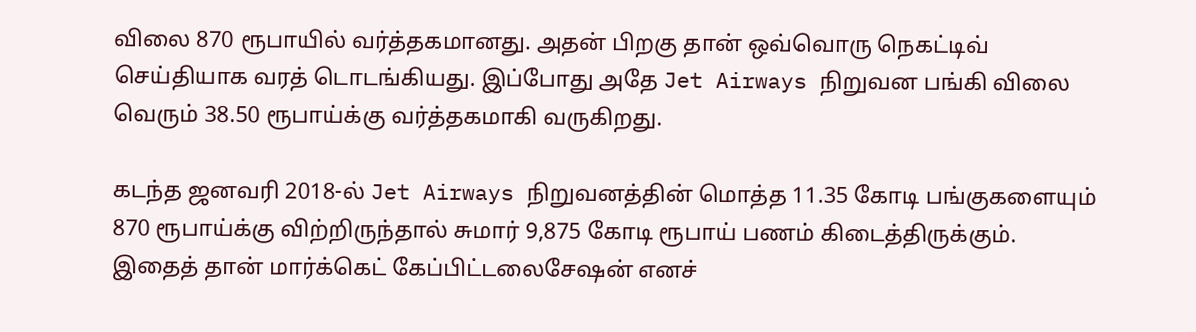விலை 870 ரூபாயில் வர்த்தகமானது. அதன் பிறகு தான் ஒவ்வொரு நெகட்டிவ் செய்தியாக வரத் டொடங்கியது. இப்போது அதே Jet Airways நிறுவன பங்கி விலை வெரும் 38.50 ரூபாய்க்கு வர்த்தகமாகி வருகிறது.

கடந்த ஜனவரி 2018-ல் Jet Airways நிறுவனத்தின் மொத்த 11.35 கோடி பங்குகளையும் 870 ரூபாய்க்கு விற்றிருந்தால் சுமார் 9,875 கோடி ரூபாய் பணம் கிடைத்திருக்கும். இதைத் தான் மார்க்கெட் கேப்பிட்டலைசேஷன் எனச்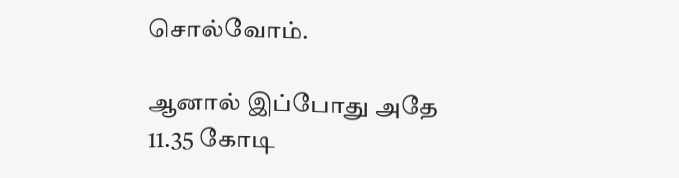சொல்வோம்.

ஆனால் இப்போது அதே 11.35 கோடி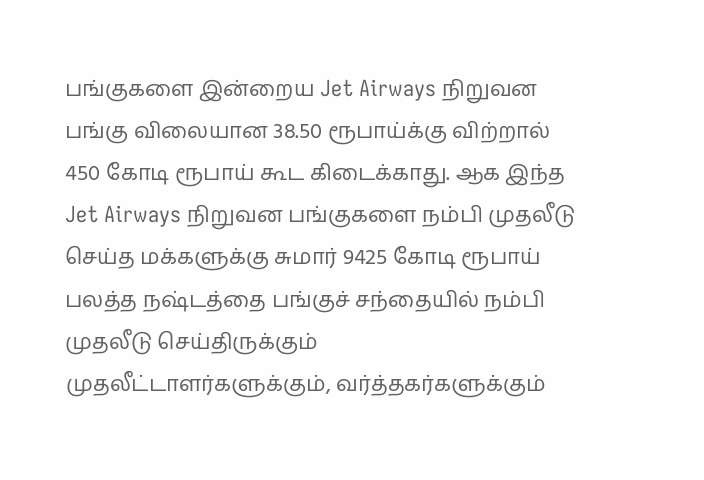பங்குகளை இன்றைய Jet Airways நிறுவன பங்கு விலையான 38.50 ரூபாய்க்கு விற்றால் 450 கோடி ரூபாய் கூட கிடைக்காது. ஆக இந்த Jet Airways நிறுவன பங்குகளை நம்பி முதலீடு செய்த மக்களுக்கு சுமார் 9425 கோடி ரூபாய் பலத்த நஷ்டத்தை பங்குச் சந்தையில் நம்பி முதலீடு செய்திருக்கும் முதலீட்டாளர்களுக்கும், வர்த்தகர்களுக்கும்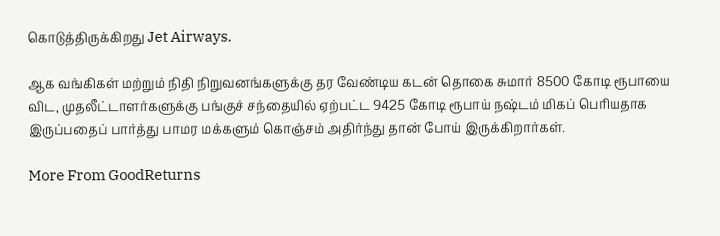கொடுத்திருக்கிறது Jet Airways.

ஆக வங்கிகள் மற்றும் நிதி நிறுவனங்களுக்கு தர வேண்டிய கடன் தொகை சுமார் 8500 கோடி ரூபாயை விட, முதலீட்டாளர்களுக்கு பங்குச் சந்தையில் ஏற்பட்ட 9425 கோடி ரூபாய் நஷ்டம் மிகப் பெரியதாக இருப்பதைப் பார்த்து பாமர மக்களும் கொஞ்சம் அதிர்ந்து தான் போய் இருக்கிறார்கள்.

More From GoodReturns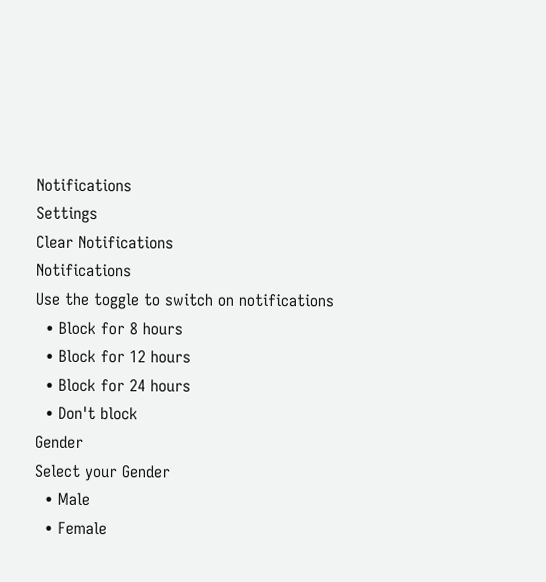Notifications
Settings
Clear Notifications
Notifications
Use the toggle to switch on notifications
  • Block for 8 hours
  • Block for 12 hours
  • Block for 24 hours
  • Don't block
Gender
Select your Gender
  • Male
  • Female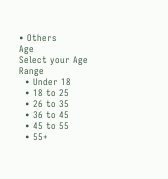• Others
Age
Select your Age Range
  • Under 18
  • 18 to 25
  • 26 to 35
  • 36 to 45
  • 45 to 55
  • 55+